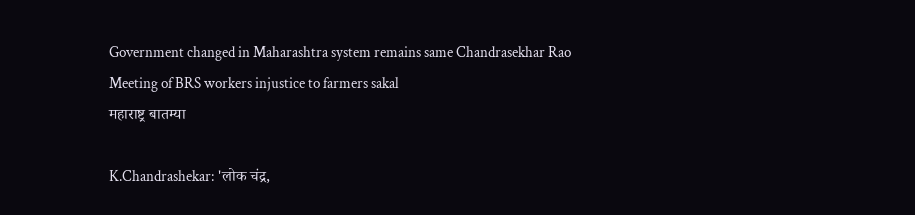Government changed in Maharashtra system remains same Chandrasekhar Rao Meeting of BRS workers injustice to farmers sakal
महाराष्ट्र बातम्या

K.Chandrashekar: 'लोक चंद्र,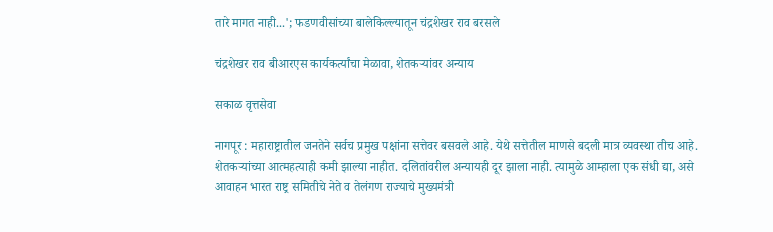तारे मागत नाही...'; फडणवीसांच्या बालेकिल्ल्यातून चंद्रशेखर राव बरसले

चंद्रशेखर राव बीआरएस कार्यकर्त्यांचा मेळावा, शेतकऱ्यांवर अन्याय

सकाळ वृत्तसेवा

नागपूर : महाराष्ट्रातील जनतेने सर्वच प्रमुख पक्षांना सत्तेवर बसवले आहे. येथे सत्तेतील माणसे बदली मात्र व्यवस्था तीच आहे. शेतकऱ्यांच्या आत्महत्याही कमी झाल्या नाहीत. दलितांवरील अन्यायही दूर झाला नाही. त्यामुळे आम्हाला एक संधी द्या, असे आवाहन भारत राष्ट्र समितीचे नेते व तेलंगण राज्याचे मुख्यमंत्री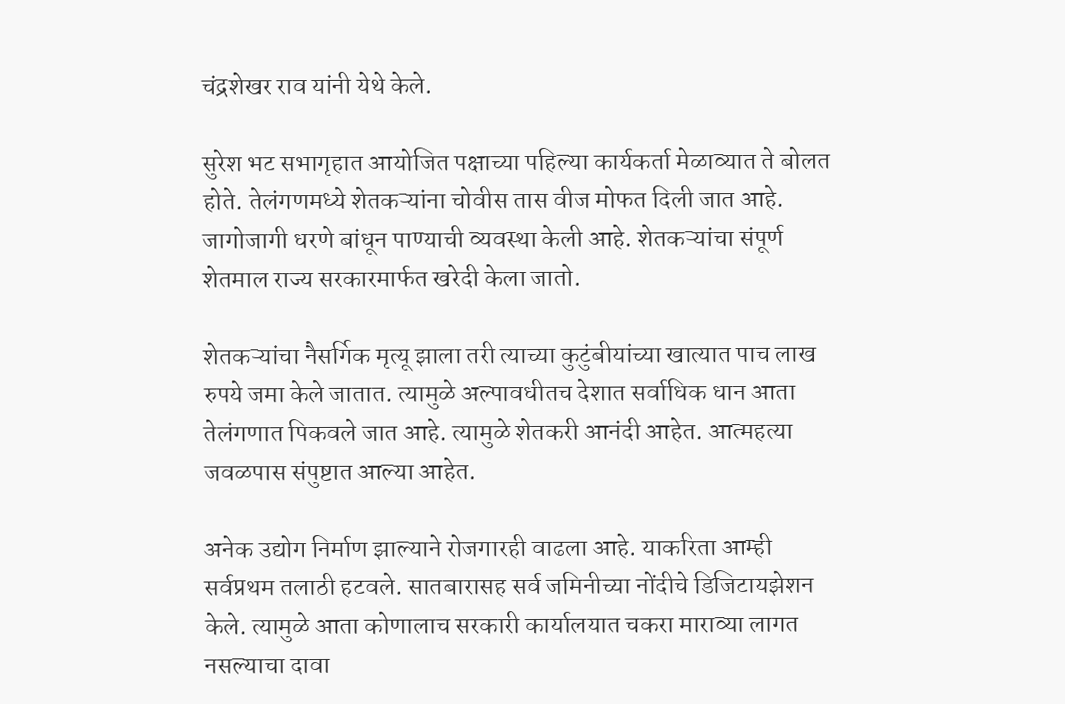चंद्रशेखर राव यांनी येथे केले.

सुरेश भट सभागृहात आयोजित पक्षाच्या पहिल्या कार्यकर्ता मेळाव्यात ते बोलत होते. तेलंगणमध्ये शेतकऱ्यांना चोवीस तास वीज मोफत दिली जात आहे. जागोजागी धरणे बांधून पाण्याची व्यवस्था केली आहे. शेतकऱ्यांचा संपूर्ण शेतमाल राज्य सरकारमार्फत खरेदी केला जातो.

शेतकऱ्यांचा नैसर्गिक मृत्यू झाला तरी त्याच्या कुटुंबीयांच्या खात्यात पाच लाख रुपये जमा केले जातात. त्यामुळे अल्पावधीतच देशात सर्वाधिक धान आता तेलंगणात पिकवले जात आहे. त्यामुळे शेतकरी आनंदी आहेत. आत्महत्या जवळपास संपुष्टात आल्या आहेत.

अनेक उद्योग निर्माण झाल्याने रोजगारही वाढला आहे. याकरिता आम्ही सर्वप्रथम तलाठी हटवले. सातबारासह सर्व जमिनीच्या नोंदीचे डिजिटायझेशन केले. त्यामुळे आता कोणालाच सरकारी कार्यालयात चकरा माराव्या लागत नसल्याचा दावा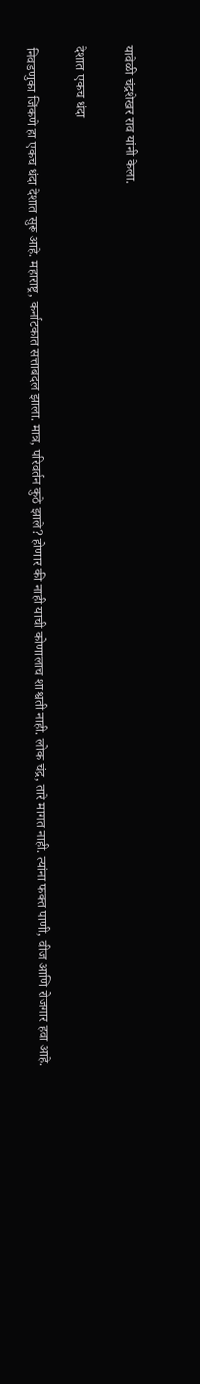यावेळी चंद्रशेखर राव यांनी केला.

देशात एकच धंदा

निवडणुका जिंकणे हा एकच धंदा देशात सुरू आहे. महाराष्ट्र, कर्नाटकात सत्ताबदल झाला. मात्र, परिवर्तन कुठे झाले? होणार की नाही याची कोणालाच शाश्वती नाही. लोक चंद्र, तारे मागत नाही. त्यांना फक्त पाणी, वीज आणि रोजगार हवा आहे.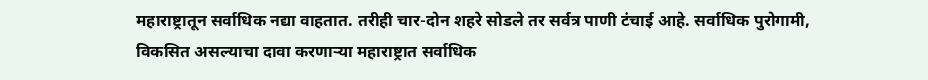महाराष्ट्रातून सर्वाधिक नद्या वाहतात. तरीही चार-दोन शहरे सोडले तर सर्वत्र पाणी टंचाई आहे. सर्वाधिक पुरोगामी, विकसित असल्याचा दावा करणाऱ्या महाराष्ट्रात सर्वाधिक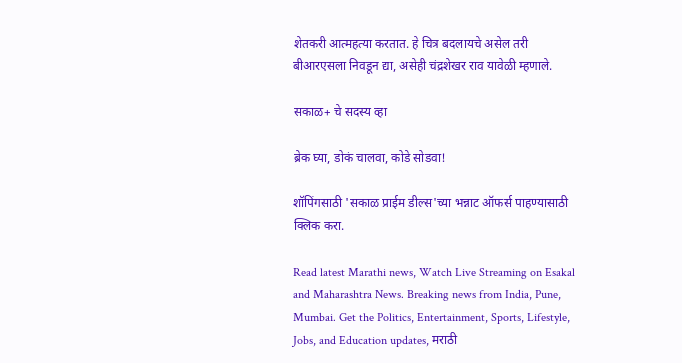शेतकरी आत्महत्या करतात. हे चित्र बदलायचे असेल तरी बीआरएसला निवडून द्या, असेही चंद्रशेखर राव यावेळी म्हणाले.

सकाळ+ चे सदस्य व्हा

ब्रेक घ्या, डोकं चालवा, कोडे सोडवा!

शॉपिंगसाठी 'सकाळ प्राईम डील्स'च्या भन्नाट ऑफर्स पाहण्यासाठी क्लिक करा.

Read latest Marathi news, Watch Live Streaming on Esakal and Maharashtra News. Breaking news from India, Pune, Mumbai. Get the Politics, Entertainment, Sports, Lifestyle, Jobs, and Education updates, मराठी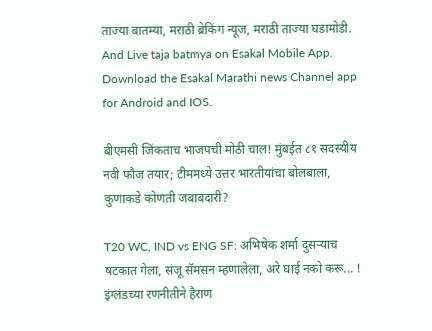ताज्या बातम्या, मराठी ब्रेकिंग न्यूज, मराठी ताज्या घडामोडी. And Live taja batmya on Esakal Mobile App. Download the Esakal Marathi news Channel app for Android and IOS.

बीएमसी जिंकताच भाजपची मोठी चाल! मुंबईत ८१ सदस्यीय नवी फौज तयार; टीममध्ये उत्तर भारतीयांचा बोलबाला, कुणाकडे कोणती जबाबदारी?

T20 WC, IND vs ENG SF: अभिषेक शर्मा दुसऱ्याच षटकात गेला, संजू सॅमसन म्हणालेला, अरे घाई नको करू... ! इंग्लंडच्या रणनीतीने हैराण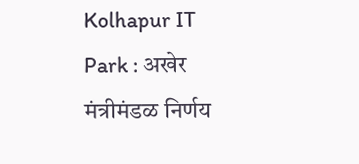Kolhapur IT Park : अखेर मंत्रीमंडळ निर्णय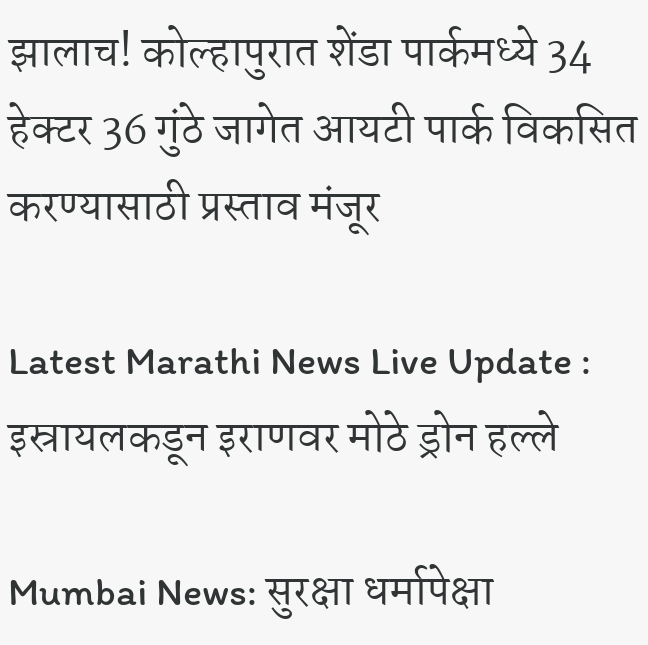झालाच! कोल्हापुरात शेंडा पार्कमध्ये 34 हेक्टर 36 गुंठे जागेत आयटी पार्क विकसित करण्यासाठी प्रस्ताव मंजूर

Latest Marathi News Live Update : इस्रायलकडून इराणवर मोठे ड्रोन हल्ले

Mumbai News: सुरक्षा धर्मापेक्षा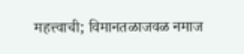महत्त्वाची; विमानतळाजवळ नमाज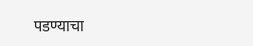पडण्याचा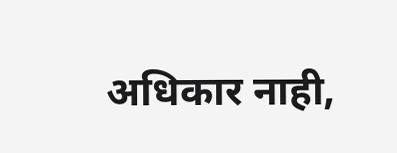अधिकार नाही,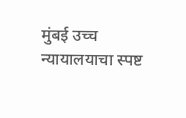मुंबई उच्च न्यायालयाचा स्पष्ट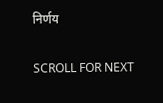निर्णय

SCROLL FOR NEXT